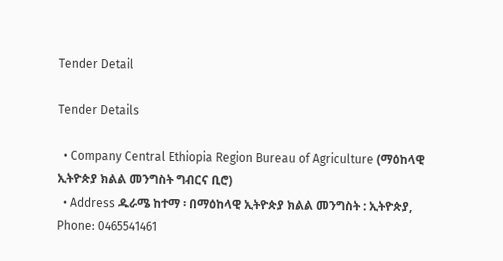Tender Detail

Tender Details

  • Company Central Ethiopia Region Bureau of Agriculture (ማዕከላዊ ኢትዮጵያ ክልል መንግስት ግብርና ቢሮ)
  • Address ዱራሜ ከተማ ፡ በማዕከላዊ ኢትዮጵያ ክልል መንግስት : ኢትዮጵያ, Phone: 0465541461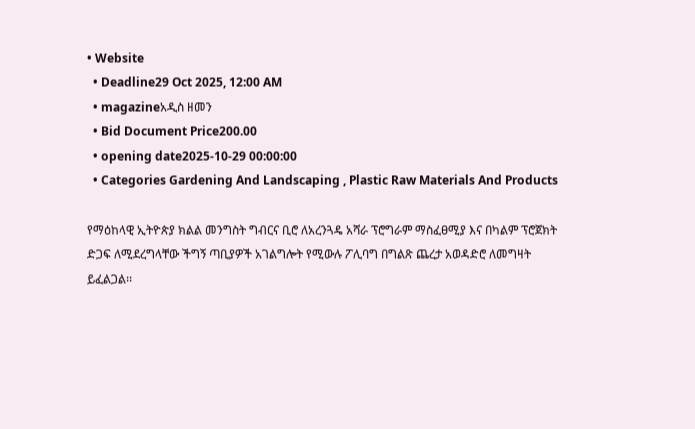• Website
  • Deadline29 Oct 2025, 12:00 AM
  • magazineአዲስ ዘመን
  • Bid Document Price200.00
  • opening date2025-10-29 00:00:00
  • Categories Gardening And Landscaping , Plastic Raw Materials And Products

የማዕከላዊ ኢትዮጵያ ክልል መንግስት ግብርና ቢሮ ለአረንጓዴ አሻራ ፕሮግራም ማስፈፀሚያ እና በካልም ፕሮጀክት ድጋፍ ለሚደረግላቸው ችግኝ ጣቢያዎች አገልግሎት የሚውሉ ፖሊባግ በግልጽ ጨረታ አወዳድሮ ለመግዛት ይፈልጋል፡፡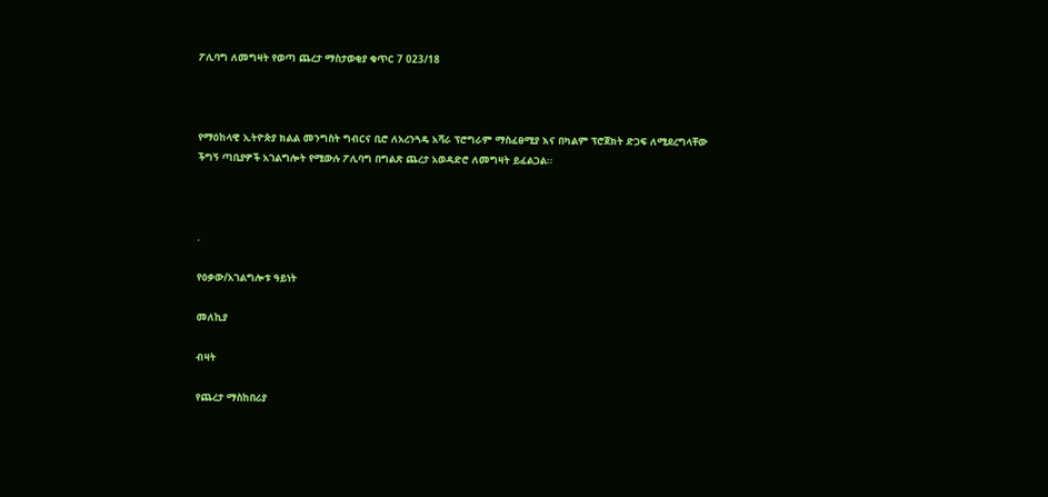ፖሊባግ ለመግዛት የወጣ ጨረታ ማስታወቂያ ቁጥር 7 023/18



የማዕከላዊ ኢትዮጵያ ክልል መንግስት ግብርና ቢሮ ለአረንጓዴ አሻራ ፕሮግራም ማስፈፀሚያ እና በካልም ፕሮጀክት ድጋፍ ለሚደረግላቸው ችግኝ ጣቢያዎች አገልግሎት የሚውሉ ፖሊባግ በግልጽ ጨረታ አወዳድሮ ለመግዛት ይፈልጋል፡፡



.

የዕቃው/አገልግሎቱ ዓይነት

መለኪያ

ብዛት

የጨረታ ማስከበሪያ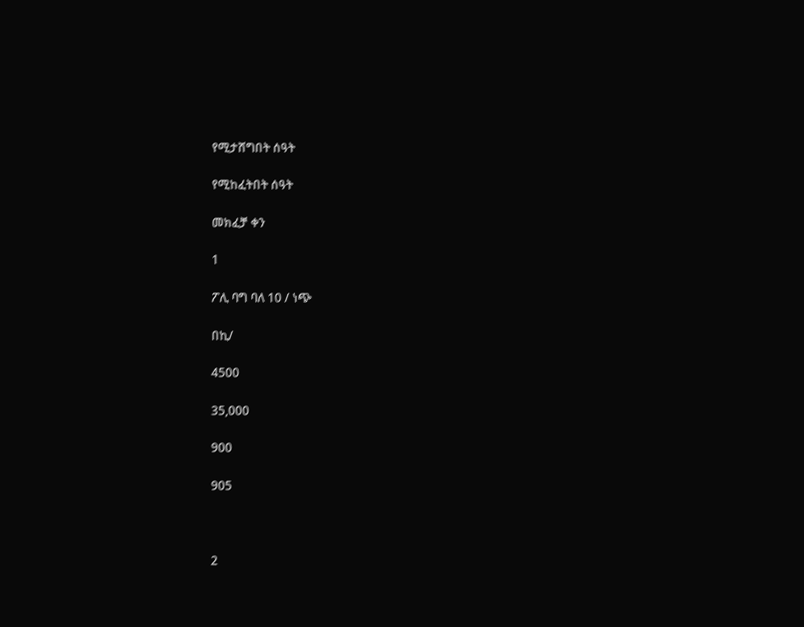የሚታሸግበት ሰዓት

የሚከፈትበት ሰዓት

መክፈቻ ቀን

1

ፖሊ ባግ ባለ 10 / ነጭ

በኪ/

4500

35,000

900

905



2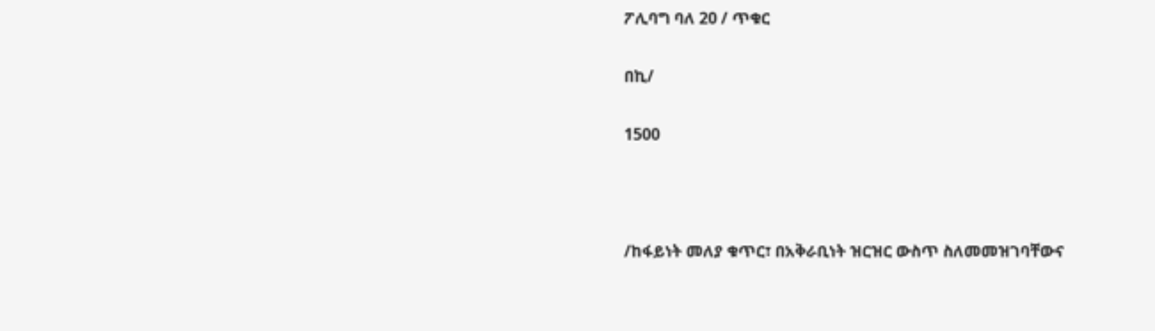ፖሊባግ ባለ 20 / ጥቁር

በኪ/

1500



/ከፋይነት መለያ ቁጥር፣ በአቅራቢነት ዝርዝር ውስጥ ስለመመዝገባቸውና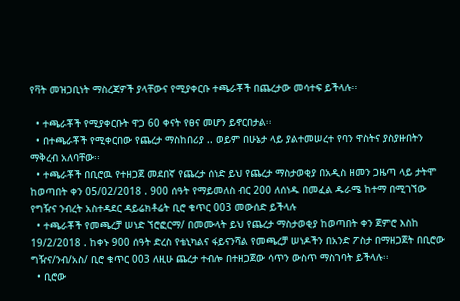የቫት መዝጋቢነት ማስረጃዎች ያላቸውና የሚያቀርቡ ተጫራቾች በጨረታው መሳተፍ ይችላሉ፡፡

  • ተጫራቾች የሚያቀርቡት ዋጋ 60 ቀናት የፀና መሆን ይኖርበታል፡፡
  • በተጫራቾች የሚቀርበው የጨረታ ማስከበሪያ .. ወይም በሁኔታ ላይ ያልተመሠረተ የባን ዋስትና ያስያዙበትን ማቅረብ አለባቸው፡፡
  • ተጫራቾች በቢሮዉ የተዘጋጀ መደበኛ የጨረታ ሰነድ ይህ የጨረታ ማስታወቂያ በአዲስ ዘመን ጋዜጣ ላይ ታትሞ ከወጣበት ቀን 05/02/2018 . 900 ሰዓት የማይመለስ ብር 200 ለሰነዱ በመፈል ዱራሜ ከተማ በሚገኘው የግዥና ንብረት አስተዳደር ዳይሬክቶሬት ቢሮ ቁጥር 003 መውሰድ ይችላሉ
  • ተጫራቾች የመጫረቻ ሠነድ ኘሮፎርማ/ በመሙላት ይህ የጨረታ ማስታወቂያ ከወጣበት ቀን ጀምሮ እስከ 19/2/2018 . ከቀኑ 900 ሰዓት ድረስ የቴኒካልና ፋይናንሻል የመጫረቻ ሠነዶችን በአንድ ፖስታ በማዘጋጀት በቢሮው ግዥና/ንብ/አስ/ ቢሮ ቁጥር 003 ለዚሁ ጨረታ ተብሎ በተዘጋጀው ሳጥን ውስጥ ማስገባት ይችላሉ፡፡
  • ቢሮው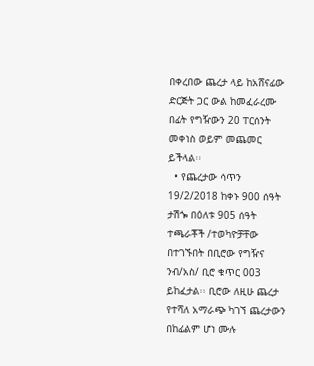በቀረበው ጨረታ ላይ ከአሸናፊው ድርጅት ጋር ውል ከመፈራረሙ በፊት የግዥውን 20 ፐርሰንት መቀነስ ወይም መጨመር ይችላል፡፡
  • የጨረታው ሳጥን 19/2/2018 ከቀኑ 900 ሰዓት ታሽጐ በዕለቱ 905 ሰዓት ተጫራቾች /ተወካዮቻቸው በተገኙበት በቢሮው የግዥና ንብ/አስ/ ቢሮ ቁጥር 003 ይከፈታል፡፡ ቢሮው ለዚሁ ጨረታ የተሻለ አማራጭ ካገኘ ጨረታውን በከፊልም ሆነ ሙሉ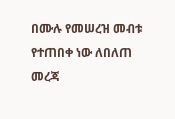በሙሉ የመሠረዝ መብቱ የተጠበቀ ነው ለበለጠ መረጃ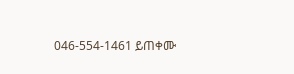046-554-1461 ይጠቀሙ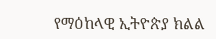የማዕከላዊ ኢትዮጵያ ክልል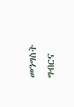መንግስት ግብርና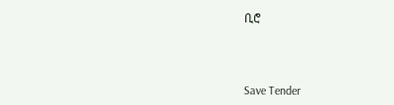ቢሮ



Save Tender